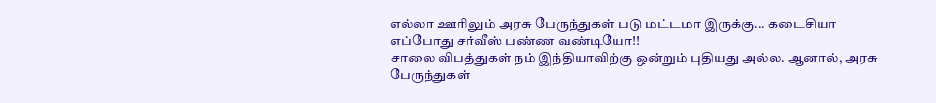எல்லா ஊரிலும் அரசு பேருந்துகள் படு மட்டமா இருக்கு... கடைசியா எப்போது சர்வீஸ் பண்ண வண்டியோ!!
சாலை விபத்துகள் நம் இந்தியாவிற்கு ஒன்றும் புதியது அல்ல. ஆனால், அரசு பேருந்துகள்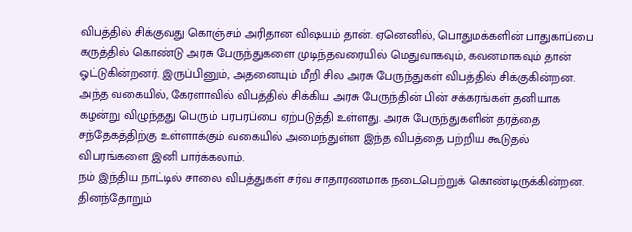விபத்தில் சிக்குவது கொஞ்சம் அரிதான விஷயம் தான். ஏனெனில், பொதுமக்களின் பாதுகாப்பை கருத்தில் கொண்டு அரசு பேருந்துகளை முடிந்தவரையில் மெதுவாகவும், கவனமாகவும் தான் ஓட்டுகின்றனர். இருப்பினும், அதனையும் மீறி சில அரசு பேருந்துகள் விபத்தில் சிக்குகின்றன. அந்த வகையில், கேரளாவில் விபத்தில் சிக்கிய அரசு பேருந்தின் பின் சக்கரங்கள் தனியாக கழன்று விழுந்தது பெரும் பரபரப்பை ஏற்படுத்தி உள்ளது. அரசு பேருந்துகளின் தரத்தை சந்தேகத்திற்கு உள்ளாக்கும் வகையில் அமைந்துள்ள இந்த விபத்தை பற்றிய கூடுதல் விபரங்களை இனி பார்க்கலாம்.
நம் இந்திய நாட்டில் சாலை விபத்துகள் சர்வ சாதாரணமாக நடைபெற்றுக் கொண்டிருக்கின்றன. தினந்தோறும்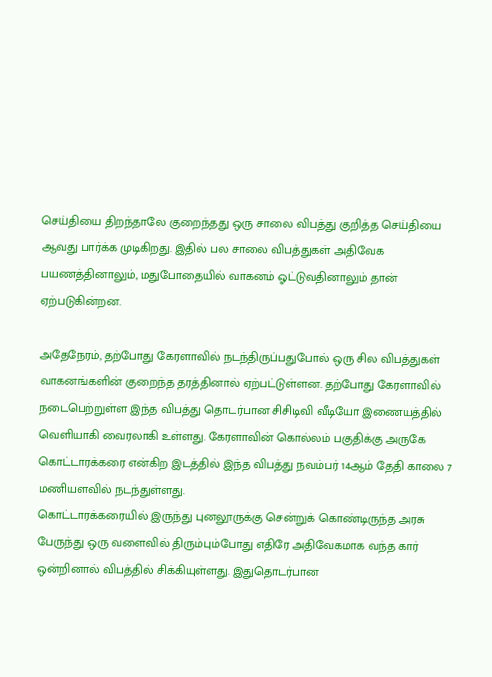செய்தியை திறந்தாலே குறைந்தது ஒரு சாலை விபத்து குறித்த செய்தியை ஆவது பார்க்க முடிகிறது. இதில் பல சாலை விபத்துகள் அதிவேக பயணத்தினாலும், மதுபோதையில் வாகனம் ஓட்டுவதினாலும் தான் ஏற்படுகின்றன.

அதேநேரம், தற்போது கேரளாவில் நடந்திருப்பதுபோல் ஒரு சில விபத்துகள் வாகனங்களின் குறைந்த தரத்தினால் ஏற்பட்டுள்ளன. தற்போது கேரளாவில் நடைபெற்றுள்ள இந்த விபத்து தொடர்பான சிசிடிவி வீடியோ இணையத்தில் வெளியாகி வைரலாகி உள்ளது. கேரளாவின் கொல்லம் பகுதிக்கு அருகே கொட்டாரக்கரை என்கிற இடத்தில் இந்த விபத்து நவம்பர் 14ஆம் தேதி காலை 7 மணியளவில் நடந்துள்ளது.
கொட்டாரக்கரையில் இருந்து புனலூருக்கு சென்றுக் கொண்டிருந்த அரசு பேருந்து ஒரு வளைவில் திரும்பும்போது எதிரே அதிவேகமாக வந்த கார் ஒன்றினால் விபத்தில் சிக்கியுள்ளது. இதுதொடர்பான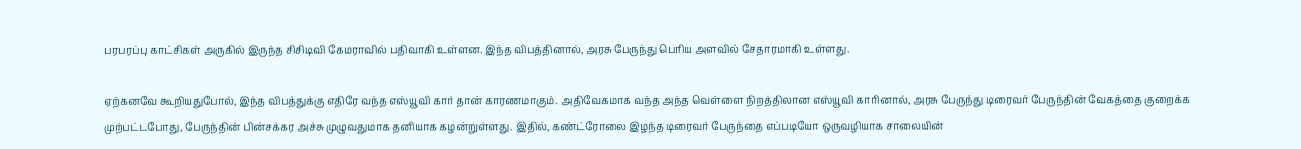பரபரப்பு காட்சிகள் அருகில் இருந்த சிசிடிவி கேமராவில் பதிவாகி உள்ளன. இந்த விபத்தினால், அரசு பேருந்து பெரிய அளவில் சேதாரமாகி உள்ளது.

ஏற்கனவே கூறியதுபோல், இந்த விபத்துக்கு எதிரே வந்த எஸ்யூவி கார் தான் காரணமாகும். அதிவேகமாக வந்த அந்த வெள்ளை நிறத்திலான எஸ்யூவி காரினால், அரசு பேருந்து டிரைவர் பேருந்தின் வேகத்தை குறைக்க முற்பட்டபோது, பேருந்தின் பின்சக்கர அச்சு முழுவதுமாக தனியாக கழன்றுள்ளது. இதில், கண்ட்ரோலை இழந்த டிரைவர் பேருந்தை எப்படியோ ஒருவழியாக சாலையின்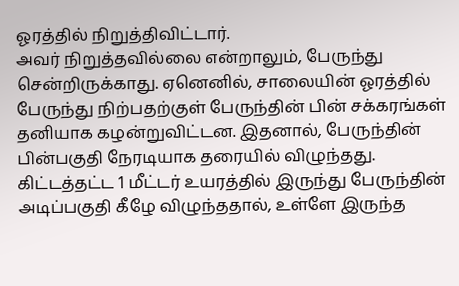ஓரத்தில் நிறுத்திவிட்டார்.
அவர் நிறுத்தவில்லை என்றாலும், பேருந்து சென்றிருக்காது. ஏனெனில், சாலையின் ஓரத்தில் பேருந்து நிற்பதற்குள் பேருந்தின் பின் சக்கரங்கள் தனியாக கழன்றுவிட்டன. இதனால், பேருந்தின் பின்பகுதி நேரடியாக தரையில் விழுந்தது. கிட்டத்தட்ட 1 மீட்டர் உயரத்தில் இருந்து பேருந்தின் அடிப்பகுதி கீழே விழுந்ததால், உள்ளே இருந்த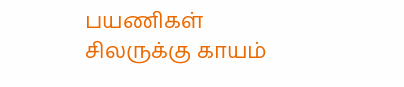பயணிகள் சிலருக்கு காயம்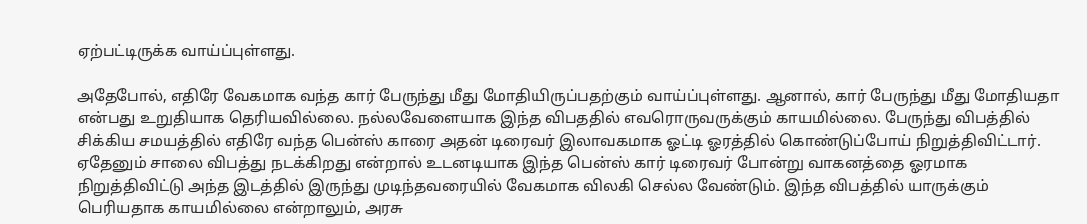ஏற்பட்டிருக்க வாய்ப்புள்ளது.

அதேபோல், எதிரே வேகமாக வந்த கார் பேருந்து மீது மோதியிருப்பதற்கும் வாய்ப்புள்ளது. ஆனால், கார் பேருந்து மீது மோதியதா என்பது உறுதியாக தெரியவில்லை. நல்லவேளையாக இந்த விபததில் எவரொருவருக்கும் காயமில்லை. பேருந்து விபத்தில் சிக்கிய சமயத்தில் எதிரே வந்த பென்ஸ் காரை அதன் டிரைவர் இலாவகமாக ஓட்டி ஓரத்தில் கொண்டுப்போய் நிறுத்திவிட்டார்.
ஏதேனும் சாலை விபத்து நடக்கிறது என்றால் உடனடியாக இந்த பென்ஸ் கார் டிரைவர் போன்று வாகனத்தை ஓரமாக நிறுத்திவிட்டு அந்த இடத்தில் இருந்து முடிந்தவரையில் வேகமாக விலகி செல்ல வேண்டும். இந்த விபத்தில் யாருக்கும் பெரியதாக காயமில்லை என்றாலும், அரசு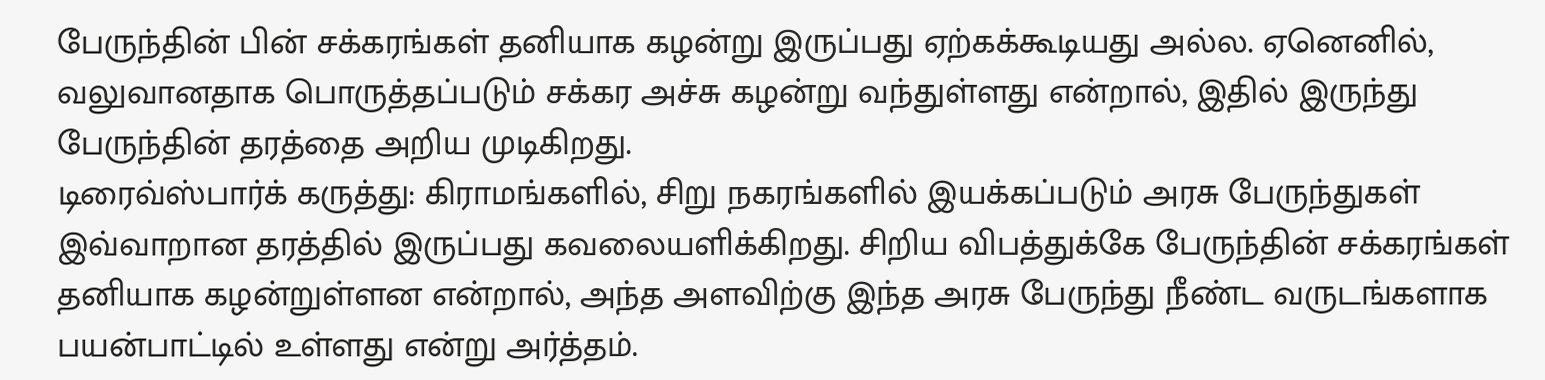பேருந்தின் பின் சக்கரங்கள் தனியாக கழன்று இருப்பது ஏற்கக்கூடியது அல்ல. ஏனெனில், வலுவானதாக பொருத்தப்படும் சக்கர அச்சு கழன்று வந்துள்ளது என்றால், இதில் இருந்து பேருந்தின் தரத்தை அறிய முடிகிறது.
டிரைவ்ஸ்பார்க் கருத்து: கிராமங்களில், சிறு நகரங்களில் இயக்கப்படும் அரசு பேருந்துகள் இவ்வாறான தரத்தில் இருப்பது கவலையளிக்கிறது. சிறிய விபத்துக்கே பேருந்தின் சக்கரங்கள் தனியாக கழன்றுள்ளன என்றால், அந்த அளவிற்கு இந்த அரசு பேருந்து நீண்ட வருடங்களாக பயன்பாட்டில் உள்ளது என்று அர்த்தம்.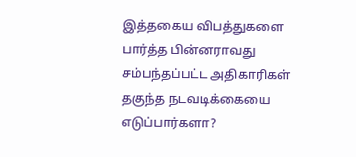இத்தகைய விபத்துகளை பார்த்த பின்னராவது சம்பந்தப்பட்ட அதிகாரிகள் தகுந்த நடவடிக்கையை எடுப்பார்களா?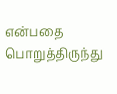என்பதை பொறுத்திருந்து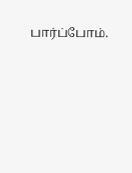பார்ப்போம்.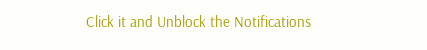Click it and Unblock the Notifications